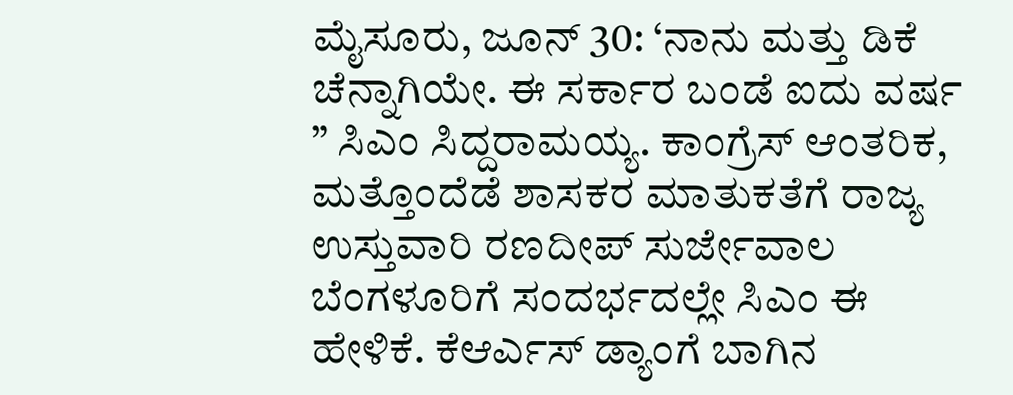ಮೈಸೂರು, ಜೂನ್ 30: ‘ನಾನು ಮತ್ತು ಡಿಕೆ ಚೆನ್ನಾಗಿಯೇ. ಈ ಸರ್ಕಾರ ಬಂಡೆ ಐದು ವರ್ಷ ” ಸಿಎಂ ಸಿದ್ದರಾಮಯ್ಯ. ಕಾಂಗ್ರೆಸ್ ಆಂತರಿಕ, ಮತ್ತೊಂದೆಡೆ ಶಾಸಕರ ಮಾತುಕತೆಗೆ ರಾಜ್ಯ ಉಸ್ತುವಾರಿ ರಣದೀಪ್ ಸುರ್ಜೇವಾಲ ಬೆಂಗಳೂರಿಗೆ ಸಂದರ್ಭದಲ್ಲೇ ಸಿಎಂ ಈ ಹೇಳಿಕೆ. ಕೆಆರ್ಎಸ್ ಡ್ಯಾಂಗೆ ಬಾಗಿನ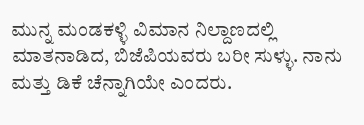ಮುನ್ನ ಮಂಡಕಳ್ಳಿ ವಿಮಾನ ನಿಲ್ದಾಣದಲ್ಲಿ ಮಾತನಾಡಿದ, ಬಿಜೆಪಿಯವರು ಬರೀ ಸುಳ್ಳು. ನಾನು ಮತ್ತು ಡಿಕೆ ಚೆನ್ನಾಗಿಯೇ ಎಂದರು.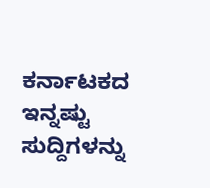ಕರ್ನಾಟಕದ ಇನ್ನಷ್ಟು ಸುದ್ದಿಗಳನ್ನು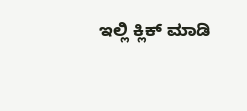ಇಲ್ಲಿ ಕ್ಲಿಕ್ ಮಾಡಿ